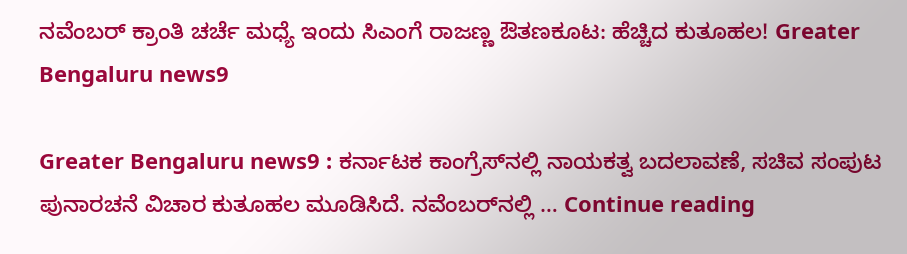ನವೆಂಬರ್ ಕ್ರಾಂತಿ ಚರ್ಚೆ ಮಧ್ಯೆ ಇಂದು ಸಿಎಂಗೆ ರಾಜಣ್ಣ ಔತಣಕೂಟ: ಹೆಚ್ಚಿದ ಕುತೂಹಲ! Greater Bengaluru news9

Greater Bengaluru news9 : ಕರ್ನಾಟಕ ಕಾಂಗ್ರೆಸ್‌ನಲ್ಲಿ ನಾಯಕತ್ವ ಬದಲಾವಣೆ, ಸಚಿವ ಸಂಪುಟ ಪುನಾರಚನೆ ವಿಚಾರ ಕುತೂಹಲ ಮೂಡಿಸಿದೆ. ನವೆಂಬರ್‌ನಲ್ಲಿ … Continue reading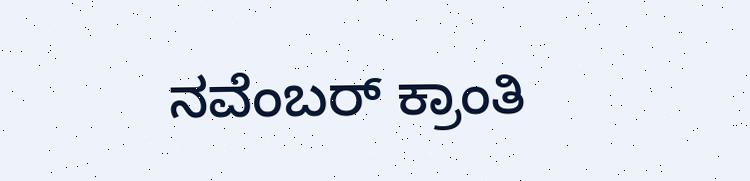ನವೆಂಬರ್ ಕ್ರಾಂತಿ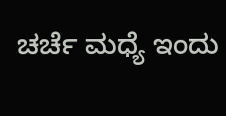ಚರ್ಚೆ ಮಧ್ಯೆ ಇಂದು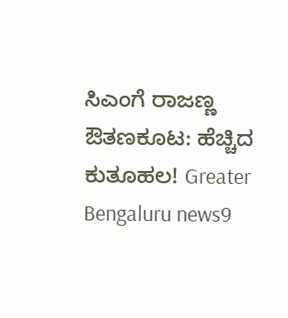ಸಿಎಂಗೆ ರಾಜಣ್ಣ ಔತಣಕೂಟ: ಹೆಚ್ಚಿದ ಕುತೂಹಲ! Greater Bengaluru news9